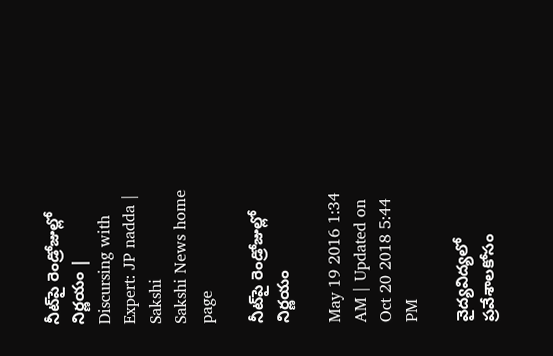నీట్‌పై రెండ్రోజుల్లో నిర్ణయం | Discursing with Expert: JP nadda | Sakshi
Sakshi News home page

నీట్‌పై రెండ్రోజుల్లో నిర్ణయం

May 19 2016 1:34 AM | Updated on Oct 20 2018 5:44 PM

వైద్యవిద్యలో ప్రవేశాలకోసం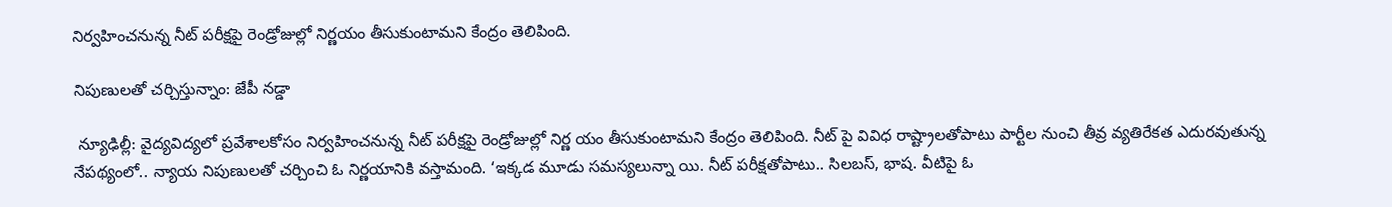నిర్వహించనున్న నీట్ పరీక్షపై రెండ్రోజుల్లో నిర్ణయం తీసుకుంటామని కేంద్రం తెలిపింది.

నిపుణులతో చర్చిస్తున్నాం: జేపీ నడ్డా

 న్యూఢిల్లీ: వైద్యవిద్యలో ప్రవేశాలకోసం నిర్వహించనున్న నీట్ పరీక్షపై రెండ్రోజుల్లో నిర్ణ యం తీసుకుంటామని కేంద్రం తెలిపింది. నీట్ పై వివిధ రాష్ట్రాలతోపాటు పార్టీల నుంచి తీవ్ర వ్యతిరేకత ఎదురవుతున్న నేపథ్యంలో.. న్యాయ నిపుణులతో చర్చించి ఓ నిర్ణయానికి వస్తామంది. ‘ఇక్కడ మూడు సమస్యలున్నా యి. నీట్ పరీక్షతోపాటు.. సిలబస్, భాష. వీటిపై ఓ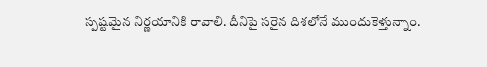స్పష్టమైన నిర్ణయానికి రావాలి. దీనిపై సరైన దిశలోనే ముందుకెళ్తున్నాం.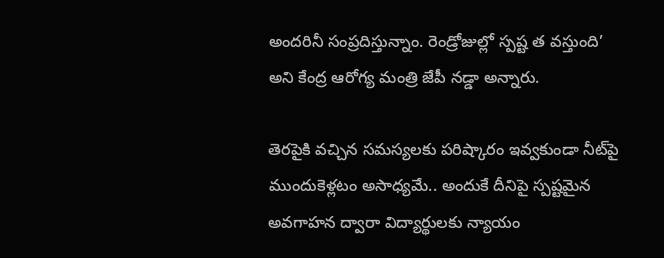అందరినీ సంప్రదిస్తున్నాం. రెండ్రోజుల్లో స్పష్ట త వస్తుంది’ అని కేంద్ర ఆరోగ్య మంత్రి జేపీ నడ్డా అన్నారు.

తెరపైకి వచ్చిన సమస్యలకు పరిష్కారం ఇవ్వకుండా నీట్‌పై ముందుకెళ్లటం అసాధ్యమే.. అందుకే దీనిపై స్పష్టమైన అవగాహన ద్వారా విద్యార్థులకు న్యాయం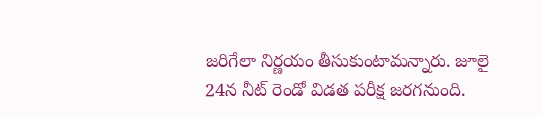జరిగేలా నిర్ణయం తీసుకుంటామన్నారు. జూలై 24న నీట్ రెండో విడత పరీక్ష జరగనుంది.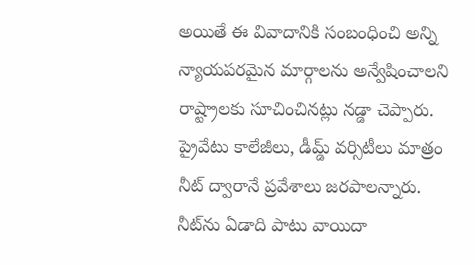అయితే ఈ వివాదానికి సంబంధించి అన్ని న్యాయపరమైన మార్గాలను అన్వేషించాలని రాష్ట్రాలకు సూచించినట్లు నడ్డా చెప్పారు. ప్రైవేటు కాలేజీలు, డీమ్డ్ వర్సిటీలు మాత్రం నీట్ ద్వారానే ప్రవేశాలు జరపాలన్నారు. నీట్‌ను ఏడాది పాటు వాయిదా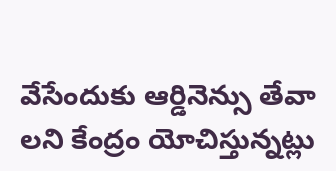వేసేందుకు ఆర్డినెన్సు తేవా లని కేంద్రం యోచిస్తున్నట్లు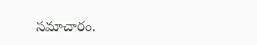సమాచారం.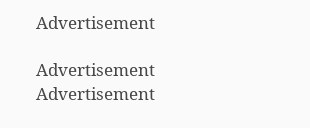Advertisement

Advertisement
Advertisement